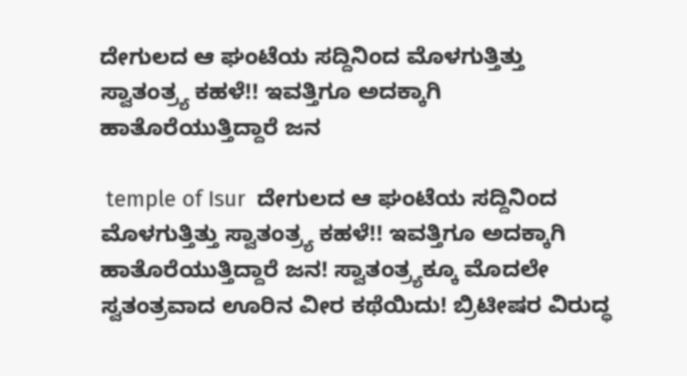ದೇಗುಲದ ಆ ಘಂಟೆಯ ಸದ್ದಿನಿಂದ ಮೊಳಗುತ್ತಿತ್ತು ಸ್ವಾತಂತ್ರ್ಯ ಕಹಳೆ!! ಇವತ್ತಿಗೂ ಅದಕ್ಕಾಗಿ ಹಾತೊರೆಯುತ್ತಿದ್ದಾರೆ ಜನ

 temple of Isur  ದೇಗುಲದ ಆ ಘಂಟೆಯ ಸದ್ದಿನಿಂದ ಮೊಳಗುತ್ತಿತ್ತು ಸ್ವಾತಂತ್ರ್ಯ ಕಹಳೆ!! ಇವತ್ತಿಗೂ ಅದಕ್ಕಾಗಿ ಹಾತೊರೆಯುತ್ತಿದ್ದಾರೆ ಜನ! ಸ್ವಾತಂತ್ರ್ಯಕ್ಕೂ ಮೊದಲೇ ಸ್ವತಂತ್ರವಾದ ಊರಿನ ವೀರ ಕಥೆಯಿದು! ಬ್ರಿಟೀಷರ ವಿರುದ್ಧ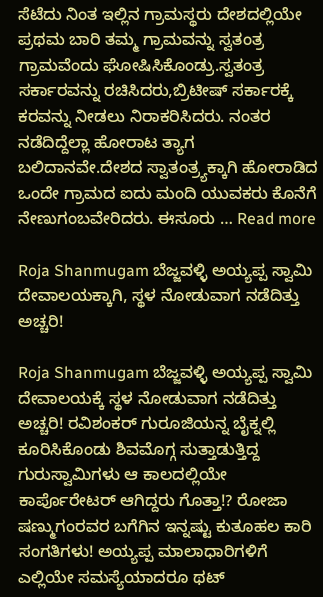ಸೆಟೆದು ನಿಂತ ಇಲ್ಲಿನ ಗ್ರಾಮಸ್ಥರು ದೇಶದಲ್ಲಿಯೇ ಪ್ರಥಮ ಬಾರಿ ತಮ್ಮ ಗ್ರಾಮವನ್ನು ಸ್ವತಂತ್ರ ಗ್ರಾಮವೆಂದು ಘೋಷಿಸಿಕೊಂಡ್ರು.ಸ್ವತಂತ್ರ ಸರ್ಕಾರವನ್ನು ರಚಿಸಿದರು,ಬ್ರಿಟೀಷ್ ಸರ್ಕಾರಕ್ಕೆ ಕರವನ್ನು ನೀಡಲು ನಿರಾಕರಿಸಿದರು. ನಂತರ ನಡೆದಿದ್ದೆಲ್ಲಾ ಹೋರಾಟ ತ್ಯಾಗ ಬಲಿದಾನವೇ.ದೇಶದ ಸ್ವಾತಂತ್ರ್ಯಕ್ಕಾಗಿ ಹೋರಾಡಿದ ಒಂದೇ ಗ್ರಾಮದ ಐದು ಮಂದಿ ಯುವಕರು ಕೊನೆಗೆ ನೇಣುಗಂಬವೇರಿದರು. ಈಸೂರು … Read more

Roja Shanmugam ಬೆಜ್ಜವಳ್ಳಿ ಅಯ್ಯಪ್ಪ ಸ್ವಾಮಿ ದೇವಾಲಯಕ್ಕಾಗಿ, ಸ್ಥಳ ನೋಡುವಾಗ ನಡೆದಿತ್ತು ಅಚ್ಚರಿ!

Roja Shanmugam ಬೆಜ್ಜವಳ್ಳಿ ಅಯ್ಯಪ್ಪ ಸ್ವಾಮಿ ದೇವಾಲಯಕ್ಕೆ ಸ್ಥಳ ನೋಡುವಾಗ ನಡೆದಿತ್ತು ಅಚ್ಚರಿ! ರವಿಶಂಕರ್ ಗುರೂಜಿಯನ್ನ ಬೈಕ್ನಲ್ಲಿ ಕೂರಿಸಿಕೊಂಡು ಶಿವಮೊಗ್ಗ ಸುತ್ತಾಡುತ್ತಿದ್ದ ಗುರುಸ್ವಾಮಿಗಳು ಆ ಕಾಲದಲ್ಲಿಯೇ ಕಾರ್ಪೊರೇಟರ್ ಆಗಿದ್ದರು ಗೊತ್ತಾ!? ರೋಜಾ ಷಣ್ಮುಗಂರವರ ಬಗೆಗಿನ ಇನ್ನಷ್ಟು ಕುತೂಹಲ ಕಾರಿ ಸಂಗತಿಗಳು! ಅಯ್ಯಪ್ಪ ಮಾಲಾಧಾರಿಗಳಿಗೆ ಎಲ್ಲಿಯೇ ಸಮಸ್ಯೆಯಾದರೂ ಥಟ್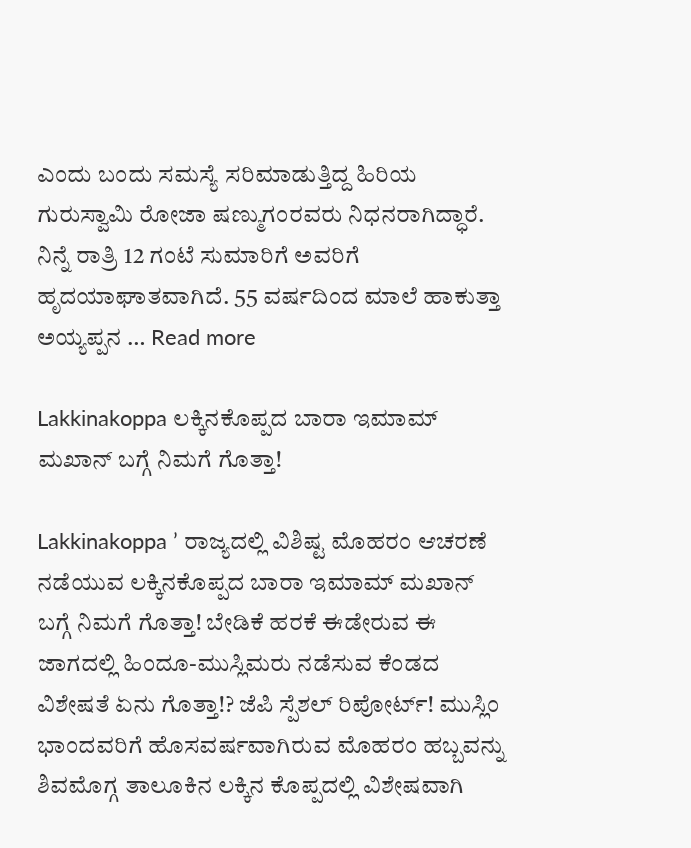ಎಂದು ಬಂದು ಸಮಸ್ಯೆ ಸರಿಮಾಡುತ್ತಿದ್ದ ಹಿರಿಯ ಗುರುಸ್ವಾಮಿ ರೋಜಾ ಷಣ್ಮುಗಂರವರು ನಿಧನರಾಗಿದ್ಧಾರೆ. ನಿನ್ನೆ ರಾತ್ರಿ 12 ಗಂಟೆ ಸುಮಾರಿಗೆ ಅವರಿಗೆ ಹೃದಯಾಘಾತವಾಗಿದೆ. 55 ವರ್ಷದಿಂದ ಮಾಲೆ ಹಾಕುತ್ತಾ ಅಯ್ಯಪ್ಪನ … Read more

Lakkinakoppa ಲಕ್ಕಿನಕೊಪ್ಪದ ಬಾರಾ ಇಮಾಮ್ ಮಖಾನ್ ಬಗ್ಗೆ ನಿಮಗೆ ಗೊತ್ತಾ!

Lakkinakoppa ’ ರಾಜ್ಯದಲ್ಲಿ ವಿಶಿಷ್ಟ ಮೊಹರಂ ಆಚರಣೆ ನಡೆಯುವ ಲಕ್ಕಿನಕೊಪ್ಪದ ಬಾರಾ ಇಮಾಮ್ ಮಖಾನ್ ಬಗ್ಗೆ ನಿಮಗೆ ಗೊತ್ತಾ! ಬೇಡಿಕೆ ಹರಕೆ ಈಡೇರುವ ಈ ಜಾಗದಲ್ಲಿ ಹಿಂದೂ-ಮುಸ್ಲಿಮರು ನಡೆಸುವ ಕೆಂಡದ ವಿಶೇಷತೆ ಏನು ಗೊತ್ತಾ!? ಜೆಪಿ ಸ್ಪೆಶಲ್ ರಿಪೋರ್ಟ್! ಮುಸ್ಲಿಂ ಭಾಂದವರಿಗೆ ಹೊಸವರ್ಷವಾಗಿರುವ ಮೊಹರಂ ಹಬ್ಬವನ್ನು ಶಿವಮೊಗ್ಗ ತಾಲೂಕಿನ ಲಕ್ಕಿನ ಕೊಪ್ಪದಲ್ಲಿ ವಿಶೇಷವಾಗಿ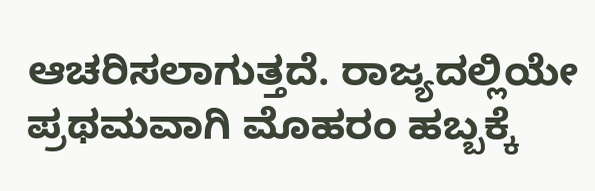ಆಚರಿಸಲಾಗುತ್ತದೆ. ರಾಜ್ಯದಲ್ಲಿಯೇ ಪ್ರಥಮವಾಗಿ ಮೊಹರಂ ಹಬ್ಬಕ್ಕೆ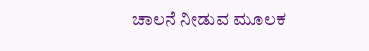ಚಾಲನೆ ನೀಡುವ ಮೂಲಕ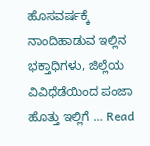ಹೊಸವರ್ಷಕ್ಕೆ ನಾಂದಿಹಾಡುವ ಇಲ್ಲಿನ ಭಕ್ತಾಧಿಗಳು, ಜಿಲ್ಲೆಯ ವಿವಿಧೆಡೆಯಿಂದ ಪಂಜಾ ಹೊತ್ತು ಇಲ್ಲಿಗೆ … Read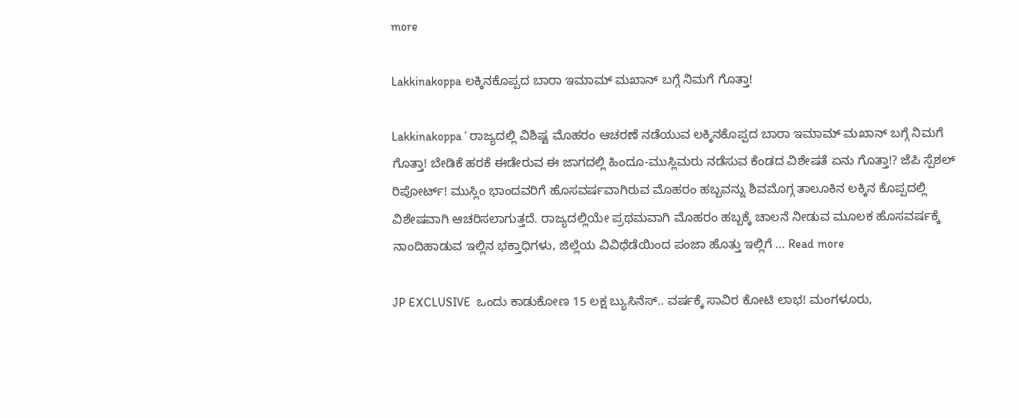more

Lakkinakoppa ಲಕ್ಕಿನಕೊಪ್ಪದ ಬಾರಾ ಇಮಾಮ್ ಮಖಾನ್ ಬಗ್ಗೆ ನಿಮಗೆ ಗೊತ್ತಾ!

Lakkinakoppa ’ ರಾಜ್ಯದಲ್ಲಿ ವಿಶಿಷ್ಟ ಮೊಹರಂ ಆಚರಣೆ ನಡೆಯುವ ಲಕ್ಕಿನಕೊಪ್ಪದ ಬಾರಾ ಇಮಾಮ್ ಮಖಾನ್ ಬಗ್ಗೆ ನಿಮಗೆ ಗೊತ್ತಾ! ಬೇಡಿಕೆ ಹರಕೆ ಈಡೇರುವ ಈ ಜಾಗದಲ್ಲಿ ಹಿಂದೂ-ಮುಸ್ಲಿಮರು ನಡೆಸುವ ಕೆಂಡದ ವಿಶೇಷತೆ ಏನು ಗೊತ್ತಾ!? ಜೆಪಿ ಸ್ಪೆಶಲ್ ರಿಪೋರ್ಟ್! ಮುಸ್ಲಿಂ ಭಾಂದವರಿಗೆ ಹೊಸವರ್ಷವಾಗಿರುವ ಮೊಹರಂ ಹಬ್ಬವನ್ನು ಶಿವಮೊಗ್ಗ ತಾಲೂಕಿನ ಲಕ್ಕಿನ ಕೊಪ್ಪದಲ್ಲಿ ವಿಶೇಷವಾಗಿ ಆಚರಿಸಲಾಗುತ್ತದೆ. ರಾಜ್ಯದಲ್ಲಿಯೇ ಪ್ರಥಮವಾಗಿ ಮೊಹರಂ ಹಬ್ಬಕ್ಕೆ ಚಾಲನೆ ನೀಡುವ ಮೂಲಕ ಹೊಸವರ್ಷಕ್ಕೆ ನಾಂದಿಹಾಡುವ ಇಲ್ಲಿನ ಭಕ್ತಾಧಿಗಳು, ಜಿಲ್ಲೆಯ ವಿವಿಧೆಡೆಯಿಂದ ಪಂಜಾ ಹೊತ್ತು ಇಲ್ಲಿಗೆ … Read more

JP EXCLUSIVE  ಒಂದು ಕಾಡುಕೋಣ 15 ಲಕ್ಷ ಬ್ಯುಸಿನೆಸ್.. ವರ್ಷಕ್ಕೆ ಸಾವಿರ ಕೋಟಿ ಲಾಭ! ಮಂಗಳೂರು,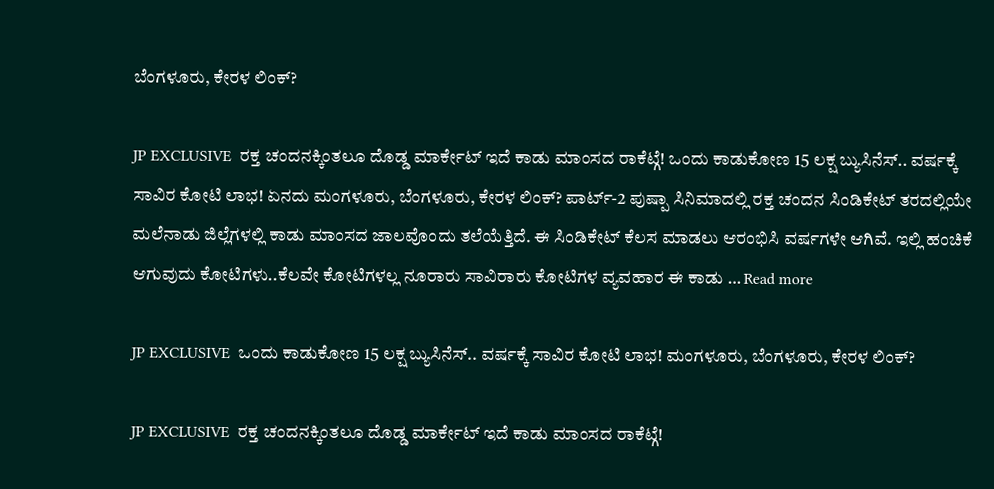ಬೆಂಗಳೂರು, ಕೇರಳ ಲಿಂಕ್?

JP EXCLUSIVE  ರಕ್ತ ಚಂದನಕ್ಕಿಂತಲೂ ದೊಡ್ಡ ಮಾರ್ಕೇಟ್ ಇದೆ ಕಾಡು ಮಾಂಸದ ರಾಕೆಟ್ಗೆ! ಒಂದು ಕಾಡುಕೋಣ 15 ಲಕ್ಷ ಬ್ಯುಸಿನೆಸ್.. ವರ್ಷಕ್ಕೆ ಸಾವಿರ ಕೋಟಿ ಲಾಭ! ಏನದು ಮಂಗಳೂರು, ಬೆಂಗಳೂರು, ಕೇರಳ ಲಿಂಕ್? ಪಾರ್ಟ್-2 ಪುಷ್ಪಾ ಸಿನಿಮಾದಲ್ಲಿ ರಕ್ತ ಚಂದನ ಸಿಂಡಿಕೇಟ್ ತರದಲ್ಲಿಯೇ ಮಲೆನಾಡು ಜಿಲ್ಲೆಗಳಲ್ಲಿ ಕಾಡು ಮಾಂಸದ ಜಾಲವೊಂದು ತಲೆಯೆತ್ತಿದೆ. ಈ ಸಿಂಡಿಕೇಟ್ ಕೆಲಸ ಮಾಡಲು ಆರಂಭಿಸಿ ವರ್ಷಗಳೇ ಆಗಿವೆ. ಇಲ್ಲಿ ಹಂಚಿಕೆ ಆಗುವುದು ಕೋಟಿಗಳು..ಕೆಲವೇ ಕೋಟಿಗಳಲ್ಲ ನೂರಾರು ಸಾವಿರಾರು ಕೋಟಿಗಳ ವ್ಯವಹಾರ ಈ ಕಾಡು … Read more

JP EXCLUSIVE  ಒಂದು ಕಾಡುಕೋಣ 15 ಲಕ್ಷ ಬ್ಯುಸಿನೆಸ್.. ವರ್ಷಕ್ಕೆ ಸಾವಿರ ಕೋಟಿ ಲಾಭ! ಮಂಗಳೂರು, ಬೆಂಗಳೂರು, ಕೇರಳ ಲಿಂಕ್?

JP EXCLUSIVE  ರಕ್ತ ಚಂದನಕ್ಕಿಂತಲೂ ದೊಡ್ಡ ಮಾರ್ಕೇಟ್ ಇದೆ ಕಾಡು ಮಾಂಸದ ರಾಕೆಟ್ಗೆ!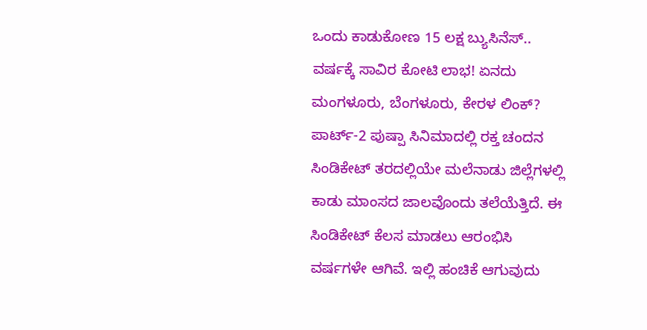ಒಂದು ಕಾಡುಕೋಣ 15 ಲಕ್ಷ ಬ್ಯುಸಿನೆಸ್.. ವರ್ಷಕ್ಕೆ ಸಾವಿರ ಕೋಟಿ ಲಾಭ! ಏನದು ಮಂಗಳೂರು, ಬೆಂಗಳೂರು, ಕೇರಳ ಲಿಂಕ್? ಪಾರ್ಟ್-2 ಪುಷ್ಪಾ ಸಿನಿಮಾದಲ್ಲಿ ರಕ್ತ ಚಂದನ ಸಿಂಡಿಕೇಟ್ ತರದಲ್ಲಿಯೇ ಮಲೆನಾಡು ಜಿಲ್ಲೆಗಳಲ್ಲಿ ಕಾಡು ಮಾಂಸದ ಜಾಲವೊಂದು ತಲೆಯೆತ್ತಿದೆ. ಈ ಸಿಂಡಿಕೇಟ್ ಕೆಲಸ ಮಾಡಲು ಆರಂಭಿಸಿ ವರ್ಷಗಳೇ ಆಗಿವೆ. ಇಲ್ಲಿ ಹಂಚಿಕೆ ಆಗುವುದು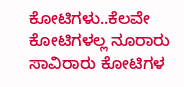ಕೋಟಿಗಳು..ಕೆಲವೇ ಕೋಟಿಗಳಲ್ಲ ನೂರಾರು ಸಾವಿರಾರು ಕೋಟಿಗಳ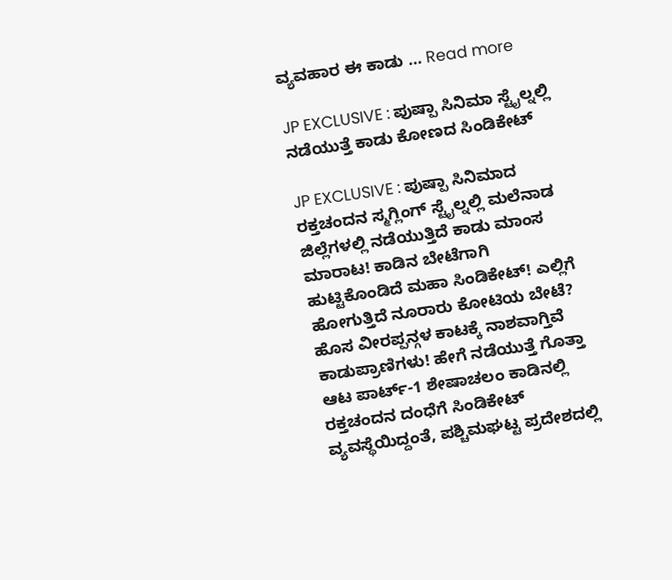ವ್ಯವಹಾರ ಈ ಕಾಡು … Read more

JP EXCLUSIVE : ಪುಷ್ಪಾ ಸಿನಿಮಾ ಸ್ಟೈಲ್ನಲ್ಲಿ ನಡೆಯುತ್ತೆ ಕಾಡು ಕೋಣದ ಸಿಂಡಿಕೇಟ್

JP EXCLUSIVE : ಪುಷ್ಪಾ ಸಿನಿಮಾದ ರಕ್ತಚಂದನ ಸ್ಮಗ್ಲಿಂಗ್ ಸ್ಟೈಲ್ನಲ್ಲಿ ಮಲೆನಾಡ ಜಿಲ್ಲೆಗಳಲ್ಲಿ ನಡೆಯುತ್ತಿದೆ ಕಾಡು ಮಾಂಸ ಮಾರಾಟ! ಕಾಡಿನ ಬೇಟೆಗಾಗಿ ಹುಟ್ಟಿಕೊಂಡಿದೆ ಮಹಾ ಸಿಂಡಿಕೇಟ್! ಎಲ್ಲಿಗೆ ಹೋಗುತ್ತಿದೆ ನೂರಾರು ಕೋಟಿಯ ಬೇಟೆ? ಹೊಸ ವೀರಪ್ಪನ್ಗಳ ಕಾಟಕ್ಕೆ ನಾಶವಾಗ್ತಿವೆ ಕಾಡುಪ್ರಾಣಿಗಳು! ಹೇಗೆ ನಡೆಯುತ್ತೆ ಗೊತ್ತಾ ಆಟ ಪಾರ್ಟ್-1 ಶೇಷಾಚಲಂ ಕಾಡಿನಲ್ಲಿ ರಕ್ತಚಂದನ ದಂಧೆಗೆ ಸಿಂಡಿಕೇಟ್ ವ್ಯವಸ್ಥೆಯಿದ್ದಂತೆ, ಪಶ್ಚಿಮಘಟ್ಟ ಪ್ರದೇಶದಲ್ಲಿ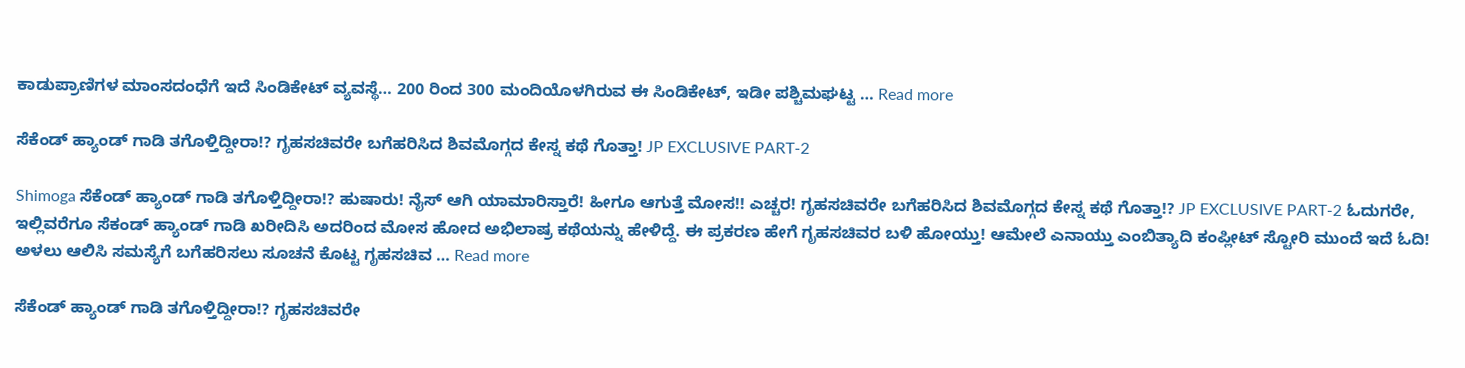ಕಾಡುಪ್ರಾಣಿಗಳ ಮಾಂಸದಂಧೆಗೆ ಇದೆ ಸಿಂಡಿಕೇಟ್ ವ್ಯವಸ್ಥೆ… 200 ರಿಂದ 300 ಮಂದಿಯೊಳಗಿರುವ ಈ ಸಿಂಡಿಕೇಟ್, ಇಡೀ ಪಶ್ಚಿಮಘಟ್ಟ … Read more

ಸೆಕೆಂಡ್ ಹ್ಯಾಂಡ್ ಗಾಡಿ ತಗೊಳ್ತಿದ್ದೀರಾ!? ಗೃಹಸಚಿವರೇ ಬಗೆಹರಿಸಿದ ಶಿವಮೊಗ್ಗದ ಕೇಸ್ನ ಕಥೆ ಗೊತ್ತಾ! JP EXCLUSIVE PART-2

Shimoga ಸೆಕೆಂಡ್ ಹ್ಯಾಂಡ್ ಗಾಡಿ ತಗೊಳ್ತಿದ್ದೀರಾ!? ಹುಷಾರು! ನೈಸ್ ಆಗಿ ಯಾಮಾರಿಸ್ತಾರೆ! ಹೀಗೂ ಆಗುತ್ತೆ ಮೋಸ!! ಎಚ್ಚರ! ಗೃಹಸಚಿವರೇ ಬಗೆಹರಿಸಿದ ಶಿವಮೊಗ್ಗದ ಕೇಸ್ನ ಕಥೆ ಗೊತ್ತಾ!? JP EXCLUSIVE PART-2 ಓದುಗರೇ, ಇಲ್ಲಿವರೆಗೂ ಸೆಕಂಡ್ ಹ್ಯಾಂಡ್ ಗಾಡಿ ಖರೀದಿಸಿ ಅದರಿಂದ ಮೋಸ ಹೋದ ಅಭಿಲಾಷ್ರ ಕಥೆಯನ್ನು ಹೇಳಿದ್ದೆ. ಈ ಪ್ರಕರಣ ಹೇಗೆ ಗೃಹಸಚಿವರ ಬಳಿ ಹೋಯ್ತು! ಆಮೇಲೆ ಎನಾಯ್ತು ಎಂಬಿತ್ಯಾದಿ ಕಂಪ್ಲೀಟ್ ಸ್ಟೋರಿ ಮುಂದೆ ಇದೆ ಓದಿ! ಅಳಲು ಆಲಿಸಿ ಸಮಸ್ಯೆಗೆ ಬಗೆಹರಿಸಲು ಸೂಚನೆ ಕೊಟ್ಟ ಗೃಹಸಚಿವ … Read more

ಸೆಕೆಂಡ್ ಹ್ಯಾಂಡ್ ಗಾಡಿ ತಗೊಳ್ತಿದ್ದೀರಾ!? ಗೃಹಸಚಿವರೇ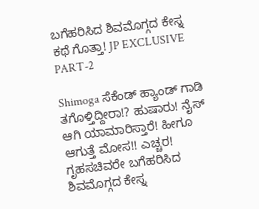ಬಗೆಹರಿಸಿದ ಶಿವಮೊಗ್ಗದ ಕೇಸ್ನ ಕಥೆ ಗೊತ್ತಾ! JP EXCLUSIVE PART-2

Shimoga ಸೆಕೆಂಡ್ ಹ್ಯಾಂಡ್ ಗಾಡಿ ತಗೊಳ್ತಿದ್ದೀರಾ!? ಹುಷಾರು! ನೈಸ್ ಆಗಿ ಯಾಮಾರಿಸ್ತಾರೆ! ಹೀಗೂ ಆಗುತ್ತೆ ಮೋಸ!! ಎಚ್ಚರ! ಗೃಹಸಚಿವರೇ ಬಗೆಹರಿಸಿದ ಶಿವಮೊಗ್ಗದ ಕೇಸ್ನ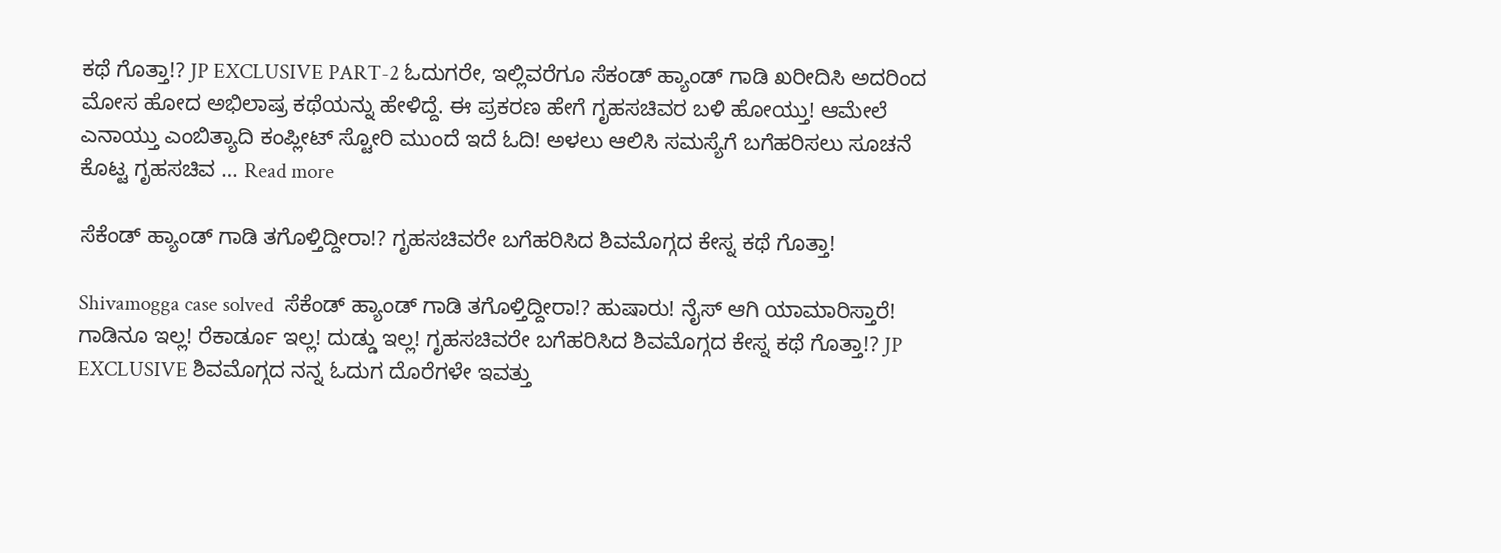ಕಥೆ ಗೊತ್ತಾ!? JP EXCLUSIVE PART-2 ಓದುಗರೇ, ಇಲ್ಲಿವರೆಗೂ ಸೆಕಂಡ್ ಹ್ಯಾಂಡ್ ಗಾಡಿ ಖರೀದಿಸಿ ಅದರಿಂದ ಮೋಸ ಹೋದ ಅಭಿಲಾಷ್ರ ಕಥೆಯನ್ನು ಹೇಳಿದ್ದೆ. ಈ ಪ್ರಕರಣ ಹೇಗೆ ಗೃಹಸಚಿವರ ಬಳಿ ಹೋಯ್ತು! ಆಮೇಲೆ ಎನಾಯ್ತು ಎಂಬಿತ್ಯಾದಿ ಕಂಪ್ಲೀಟ್ ಸ್ಟೋರಿ ಮುಂದೆ ಇದೆ ಓದಿ! ಅಳಲು ಆಲಿಸಿ ಸಮಸ್ಯೆಗೆ ಬಗೆಹರಿಸಲು ಸೂಚನೆ ಕೊಟ್ಟ ಗೃಹಸಚಿವ … Read more

ಸೆಕೆಂಡ್ ಹ್ಯಾಂಡ್ ಗಾಡಿ ತಗೊಳ್ತಿದ್ದೀರಾ!? ಗೃಹಸಚಿವರೇ ಬಗೆಹರಿಸಿದ ಶಿವಮೊಗ್ಗದ ಕೇಸ್ನ ಕಥೆ ಗೊತ್ತಾ!

Shivamogga case solved  ಸೆಕೆಂಡ್ ಹ್ಯಾಂಡ್ ಗಾಡಿ ತಗೊಳ್ತಿದ್ದೀರಾ!? ಹುಷಾರು! ನೈಸ್ ಆಗಿ ಯಾಮಾರಿಸ್ತಾರೆ! ಗಾಡಿನೂ ಇಲ್ಲ! ರೆಕಾರ್ಡೂ ಇಲ್ಲ! ದುಡ್ಡು ಇಲ್ಲ! ಗೃಹಸಚಿವರೇ ಬಗೆಹರಿಸಿದ ಶಿವಮೊಗ್ಗದ ಕೇಸ್ನ ಕಥೆ ಗೊತ್ತಾ!? JP EXCLUSIVE ಶಿವಮೊಗ್ಗದ ನನ್ನ ಓದುಗ ದೊರೆಗಳೇ ಇವತ್ತು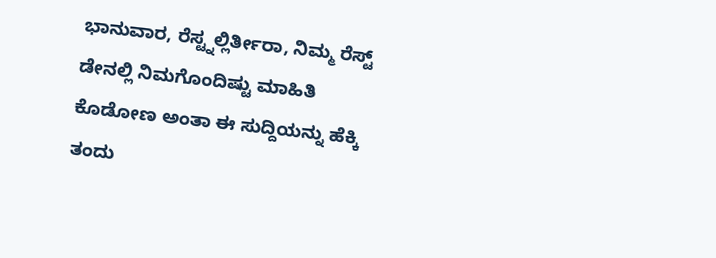ಭಾನುವಾರ, ರೆಸ್ಟ್ನಲ್ಲಿರ್ತೀರಾ, ನಿಮ್ಮ ರೆಸ್ಟ್ ಡೇನಲ್ಲಿ ನಿಮಗೊಂದಿಷ್ಟು ಮಾಹಿತಿ ಕೊಡೋಣ ಅಂತಾ ಈ ಸುದ್ದಿಯನ್ನು ಹೆಕ್ಕಿ ತಂದು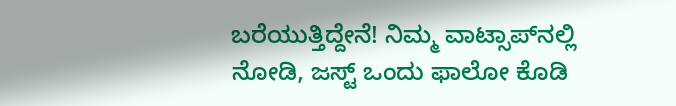ಬರೆಯುತ್ತಿದ್ದೇನೆ! ನಿಮ್ಮ ವಾಟ್ಸಾಪ್‌ನಲ್ಲಿ ನೋಡಿ, ಜಸ್ಟ್‌ ಒಂದು ಫಾಲೋ ಕೊಡಿ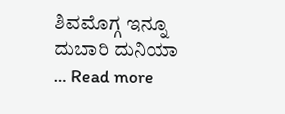ಶಿವಮೊಗ್ಗ ಇನ್ನೂ ದುಬಾರಿ ದುನಿಯಾ … Read more